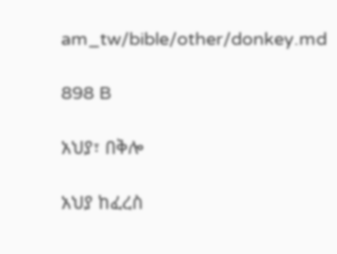am_tw/bible/other/donkey.md

898 B

አህያ፣ በቅሎ

አህያ ከፈረስ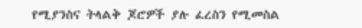የሚያንስና ትላልቅ ጆሮዎች ያሉ ፈረስን የሚመስል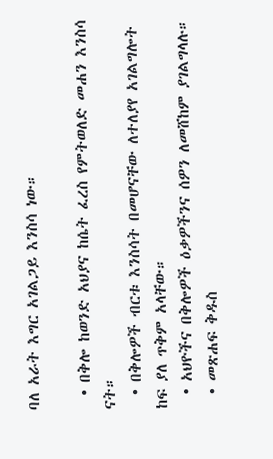ባለ አራት እግር አገልጋይ እንስሳ ነው።

  • በቅሎ ከወንድ አህያና ከሴት ፈረስ የምትወለድ መሐን እንስሳ ናት።
  • በቅሎዎች ብርቱ እንስሳት በመሆናቸው ለተለያየ አገልግሎት ከፍ ያለ ጥቅም አላቸው።
  • አህዮችና በቅሎዎች ዕቃዎችንና ሰዎን ለመሸከም ያገልግላሉ።
  • መጽሐፍ ቅዱስ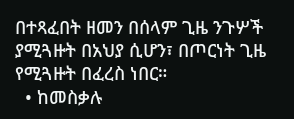በተጻፈበት ዘመን በሰላም ጊዜ ንጉሦች ያሚጓዙት በአህያ ሲሆን፣ በጦርነት ጊዜ የሚጓዙት በፈረስ ነበር።
  • ከመስቃሉ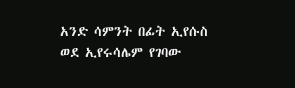አንድ ሳምንት በፊት ኢየሱስ ወደ ኢየሩሳሌም የገባው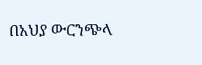በአህያ ውርንጭላ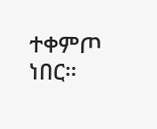ተቀምጦ ነበር።